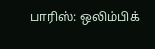பாரிஸ்: ஒலிம்பிக்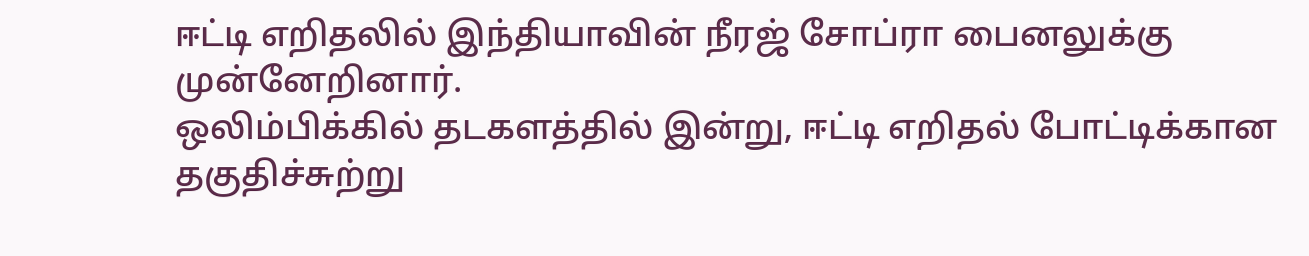ஈட்டி எறிதலில் இந்தியாவின் நீரஜ் சோப்ரா பைனலுக்கு முன்னேறினார்.
ஒலிம்பிக்கில் தடகளத்தில் இன்று, ஈட்டி எறிதல் போட்டிக்கான தகுதிச்சுற்று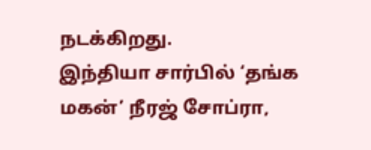நடக்கிறது.
இந்தியா சார்பில் ‘தங்க மகன்’ நீரஜ் சோப்ரா,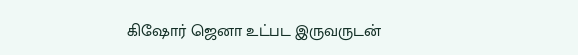கிஷோர் ஜெனா உட்பட இருவருடன்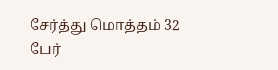சேர்த்து மொத்தம் 32 பேர்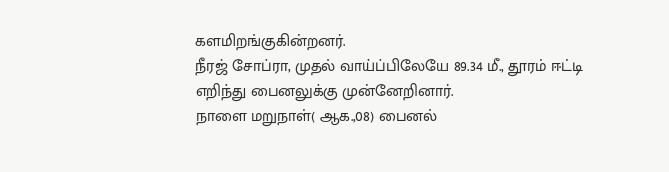களமிறங்குகின்றனர்.
நீரஜ் சோப்ரா, முதல் வாய்ப்பிலேயே 89.34 மீ., தூரம் ஈட்டி எறிந்து பைனலுக்கு முன்னேறினார்.
நாளை மறுநாள்( ஆக.,08) பைனல்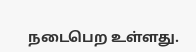நடைபெற உள்ளது.